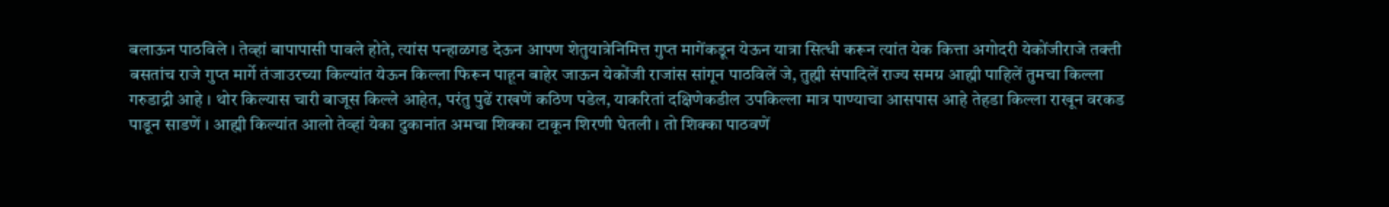बलाऊन पाठविले । तेव्हां बापापासी पावले होते, त्यांस पन्हाळगड देऊन आपण शेतुयात्रेनिमित्त गुप्त मागेंकडून येऊन यात्रा सित्धी करून त्यांत येक कित्ता अगोदरी येकोंजीराजे तक्ती बसतांच राजे गुप्त मार्गे तंजाउरच्या किल्यांत येऊन किल्ला फिरून पाहून बाहेर जाऊन येकोंजी राजांस सांगून पाठविलें जे, तुह्मी संपादिलें राज्य समग्र आह्मी पाहिलें तुमचा किल्ला गरुडाद्री आहे । थोर किल्यास चारी बाजूस किल्ले आहेत, परंतु पुढें राखणें कठिण पडेल, याकरितां दक्षिणेकडील उपकिल्ला मात्र पाण्याचा आसपास आहे तेहडा किल्ला राखून वरकड पाडून साडणें । आह्मी किल्यांत आलो तेव्हां येका दुकानांत अमचा शिक्का टाकून शिरणी घेतली । तो शिक्का पाठवणें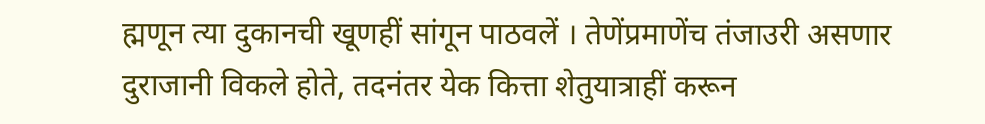ह्मणून त्या दुकानची खूणहीं सांगून पाठवलें । तेणेंप्रमाणेंच तंजाउरी असणार दुराजानी विकले होते, तदनंतर येक कित्ता शेतुयात्राहीं करून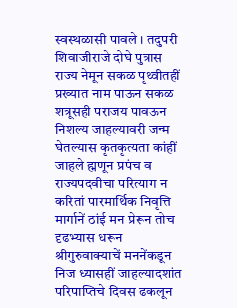स्वस्थळासी पावले । तदुपरी शिवाजीराजे दोघे पुत्रास राज्य नेमून सकळ पृथ्वीतहीं प्रख्यात नाम पाऊन सकळ शत्रूसही पराजय पावऊन निशल्य जाहल्यावरी जन्म घेतल्यास कृतकृत्यता कांहीं जाहले ह्मणून प्रपंच व राज्यपदवीचा परित्याग न करितां पारमार्थिक निवृत्ति मार्गानें ठांई मन प्रेरून तोच दृढभ्यास धरून श्रीगुरुवाक्याचें मननेंकडून निज ध्यासहीं जाहल्यादशांत परिपाप्तिचे दिवस ढकलून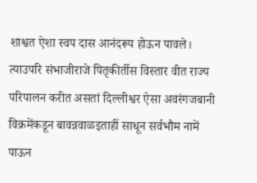शाश्वत ऐशा स्वप दास आनंदरूप होऊन पावले। त्याउपरि संभाजीराजे पितृकीर्तीस विस्तार वीत राज्य परिपालन करीत असतां दिल्लीश्वर ऐसा अवरंगजबानी विक्रमेंकडून बावन्नवाळइताहीं साधून सर्वभौम नामें पाऊन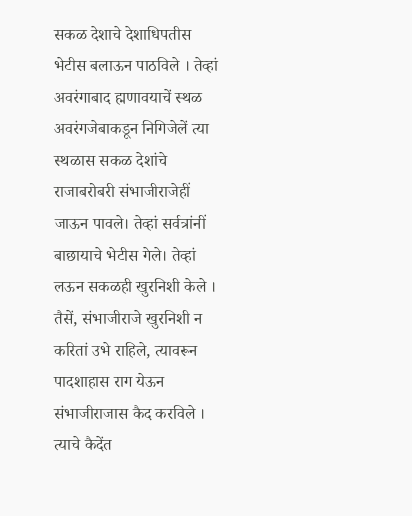सकळ देशाचे देशाधिपतीस भेटीस बलाऊन पाठविले । तेव्हां अवरंगाबाद ह्मणावयाचें स्थळ अवरंगजेबाकडून निगिजेलें त्या स्थळास सकळ देशांचे राजाबरोबरी संभाजीराजेहीं जाऊन पावले। तेव्हां सर्वत्रांनीं बाछायाचे भेटीस गेले। तेव्हां लऊन सकळही खुरनिशी केले । तैसें, संभाजीराजे खुरनिशी न करितां उभे राहिले, त्यावरून पादशाहास राग येऊन संभाजीराजास कैद करविले । त्याचे कैदेंत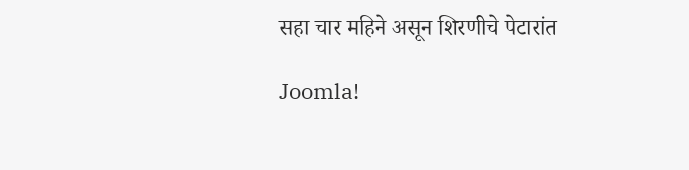सहा चार महिने असून शिरणीचे पेटारांत

Joomla!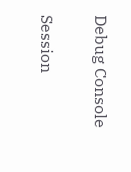Debug Console

Session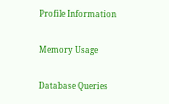Profile Information

Memory Usage

Database Queries